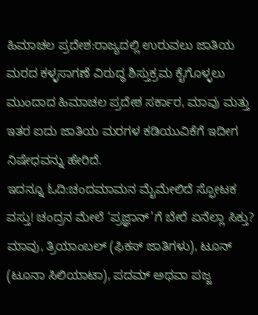ಹಿಮಾಚಲ ಪ್ರದೇಶ:ರಾಜ್ಯದಲ್ಲಿ ಉರುವಲು ಜಾತಿಯ ಮರದ ಕಳ್ಳಸಾಗಣೆ ವಿರುದ್ಧ ಶಿಸ್ತುಕ್ರಮ ಕೈಗೊಳ್ಳಲು ಮುಂದಾದ ಹಿಮಾಚಲ ಪ್ರದೇಶ ಸರ್ಕಾರ, ಮಾವು ಮತ್ತು ಇತರ ಐದು ಜಾತಿಯ ಮರಗಳ ಕಡಿಯುವಿಕೆಗೆ ಇದೀಗ ನಿಷೇಧವನ್ನು ಹೇರಿದೆ.
ಇದನ್ನೂ ಓದಿ:ಚಂದಮಾಮನ ಮೈಮೇಲಿದೆ ಸ್ಫೋಟಕ ವಸ್ತು! ಚಂದ್ರನ ಮೇಲೆ ‘ಪ್ರಜ್ಞಾನ್‍’ಗೆ ಬೇರೆ ಏನೆಲ್ಲಾ ಸಿಕ್ತು?
ಮಾವು, ತ್ರಿಯಾಂಬಲ್ (ಫಿಕಸ್ ಜಾತಿಗಳು), ಟೂನ್ (ಟೂನಾ ಸಿಲಿಯಾಟಾ), ಪದಮ್ ಅಥವಾ ಪಜ್ಜ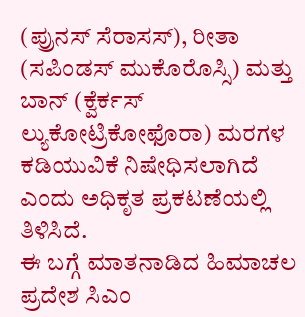(ಪ್ರುನಸ್ ಸೆರಾಸಸ್), ರೀತಾ (ಸಪಿಂಡಸ್ ಮುಕೊರೊಸ್ಸಿ) ಮತ್ತು ಬಾನ್ (ಕ್ವೆರ್ಕಸ್ ಲ್ಯುಕೋಟ್ರಿಕೋಫೊರಾ) ಮರಗಳ ಕಡಿಯುವಿಕೆ ನಿಷೇಧಿಸಲಾಗಿದೆ ಎಂದು ಅಧಿಕೃತ ಪ್ರಕಟಣೆಯಲ್ಲಿ ತಿಳಿಸಿದೆ.
ಈ ಬಗ್ಗೆ ಮಾತನಾಡಿದ ಹಿಮಾಚಲ ಪ್ರದೇಶ ಸಿಎಂ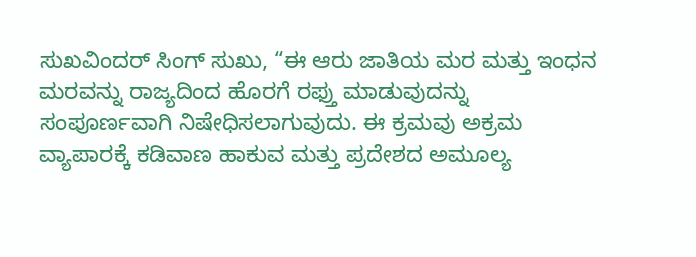ಸುಖವಿಂದರ್ ಸಿಂಗ್ ಸುಖು, “ಈ ಆರು ಜಾತಿಯ ಮರ ಮತ್ತು ಇಂಧನ ಮರವನ್ನು ರಾಜ್ಯದಿಂದ ಹೊರಗೆ ರಫ್ತು ಮಾಡುವುದನ್ನು ಸಂಪೂರ್ಣವಾಗಿ ನಿಷೇಧಿಸಲಾಗುವುದು. ಈ ಕ್ರಮವು ಅಕ್ರಮ ವ್ಯಾಪಾರಕ್ಕೆ ಕಡಿವಾಣ ಹಾಕುವ ಮತ್ತು ಪ್ರದೇಶದ ಅಮೂಲ್ಯ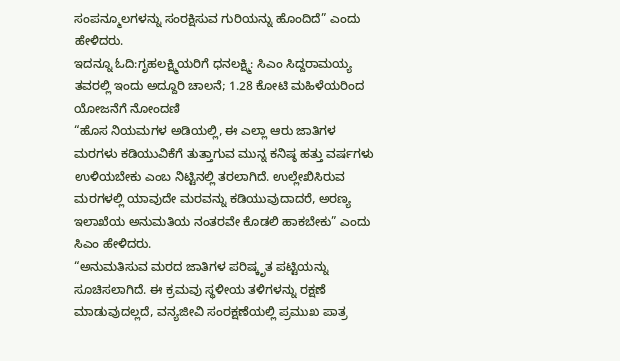ಸಂಪನ್ಮೂಲಗಳನ್ನು ಸಂರಕ್ಷಿಸುವ ಗುರಿಯನ್ನು ಹೊಂದಿದೆ” ಎಂದು ಹೇಳಿದರು.
ಇದನ್ನೂ ಓದಿ:ಗೃಹಲಕ್ಷ್ಮಿಯರಿಗೆ ಧನಲಕ್ಷ್ಮಿ: ಸಿಎಂ ಸಿದ್ದರಾಮಯ್ಯ ತವರಲ್ಲಿ ಇಂದು ಅದ್ದೂರಿ ಚಾಲನೆ; 1.28 ಕೋಟಿ ಮಹಿಳೆಯರಿಂದ ಯೋಜನೆಗೆ ನೋಂದಣಿ
“ಹೊಸ ನಿಯಮಗಳ ಅಡಿಯಲ್ಲಿ, ಈ ಎಲ್ಲಾ ಆರು ಜಾತಿಗಳ ಮರಗಳು ಕಡಿಯುವಿಕೆಗೆ ತುತ್ತಾಗುವ ಮುನ್ನ ಕನಿಷ್ಠ ಹತ್ತು ವರ್ಷಗಳು ಉಳಿಯಬೇಕು ಎಂಬ ನಿಟ್ಟಿನಲ್ಲಿ ತರಲಾಗಿದೆ. ಉಲ್ಲೇಖಿಸಿರುವ ಮರಗಳಲ್ಲಿ ಯಾವುದೇ ಮರವನ್ನು ಕಡಿಯುವುದಾದರೆ, ಅರಣ್ಯ ಇಲಾಖೆಯ ಅನುಮತಿಯ ನಂತರವೇ ಕೊಡಲಿ ಹಾಕಬೇಕು” ಎಂದು ಸಿಎಂ ಹೇಳಿದರು.
“ಅನುಮತಿಸುವ ಮರದ ಜಾತಿಗಳ ಪರಿಷ್ಕೃತ ಪಟ್ಟಿಯನ್ನು ಸೂಚಿಸಲಾಗಿದೆ. ಈ ಕ್ರಮವು ಸ್ಥಳೀಯ ತಳಿಗಳನ್ನು ರಕ್ಷಣೆ ಮಾಡುವುದಲ್ಲದೆ, ವನ್ಯಜೀವಿ ಸಂರಕ್ಷಣೆಯಲ್ಲಿ ಪ್ರಮುಖ ಪಾತ್ರ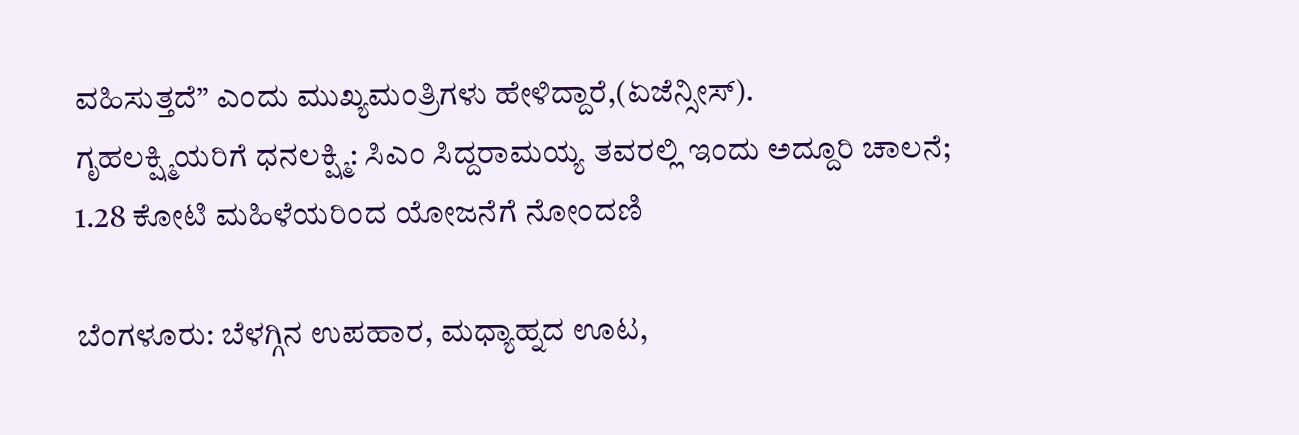ವಹಿಸುತ್ತದೆ” ಎಂದು ಮುಖ್ಯಮಂತ್ರಿಗಳು ಹೇಳಿದ್ದಾರೆ,(ಏಜೆನ್ಸೀಸ್).
ಗೃಹಲಕ್ಷ್ಮಿಯರಿಗೆ ಧನಲಕ್ಷ್ಮಿ: ಸಿಎಂ ಸಿದ್ದರಾಮಯ್ಯ ತವರಲ್ಲಿ ಇಂದು ಅದ್ದೂರಿ ಚಾಲನೆ; 1.28 ಕೋಟಿ ಮಹಿಳೆಯರಿಂದ ಯೋಜನೆಗೆ ನೋಂದಣಿ

ಬೆಂಗಳೂರು: ಬೆಳಗ್ಗಿನ ಉಪಹಾರ, ಮಧ್ಯಾಹ್ನದ ಊಟ,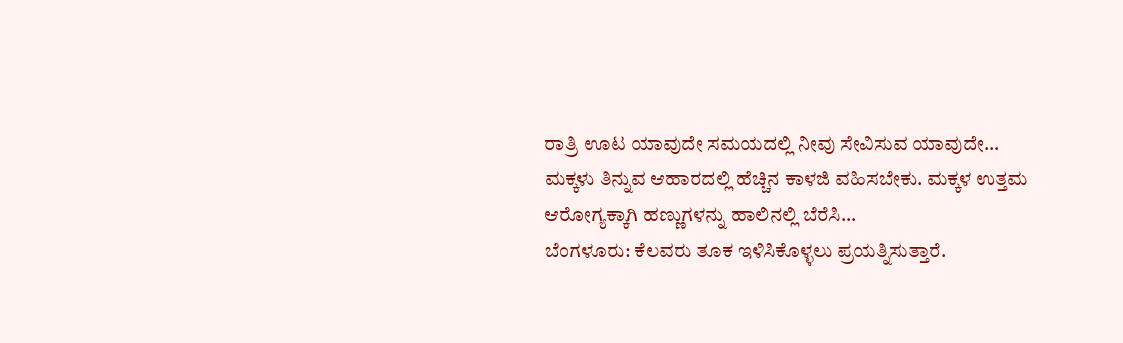ರಾತ್ರಿ ಊಟ ಯಾವುದೇ ಸಮಯದಲ್ಲಿ ನೀವು ಸೇವಿಸುವ ಯಾವುದೇ…
ಮಕ್ಕಳು ತಿನ್ನುವ ಆಹಾರದಲ್ಲಿ ಹೆಚ್ಚಿನ ಕಾಳಜಿ ವಹಿಸಬೇಕು. ಮಕ್ಕಳ ಉತ್ತಮ ಆರೋಗ್ಯಕ್ಕಾಗಿ ಹಣ್ಣುಗಳನ್ನು ಹಾಲಿನಲ್ಲಿ ಬೆರೆಸಿ…
ಬೆಂಗಳೂರು: ಕೆಲವರು ತೂಕ ಇಳಿಸಿಕೊಳ್ಳಲು ಪ್ರಯತ್ನಿಸುತ್ತಾರೆ.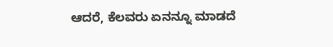ಆದರೆ, ಕೆಲವರು ಏನನ್ನೂ ಮಾಡದೆ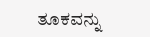ತೂಕವನ್ನು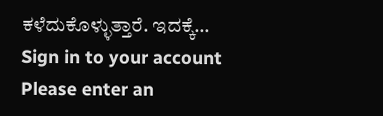ಕಳೆದುಕೊಳ್ಳುತ್ತಾರೆ. ಇದಕ್ಕೆ…
Sign in to your account
Please enter an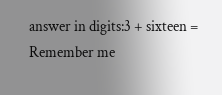answer in digits:3 + sixteen =
Remember me